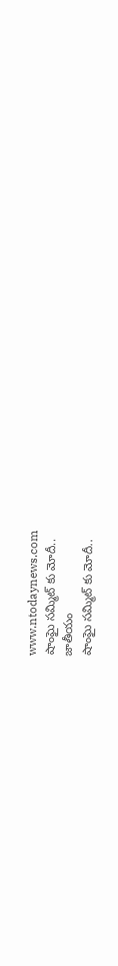www.ntodaynews.com
షాంఘై సమ్మిట్ కు మోదీ..
జాతీయం
షాంఘై సమ్మిట్ కు మోదీ..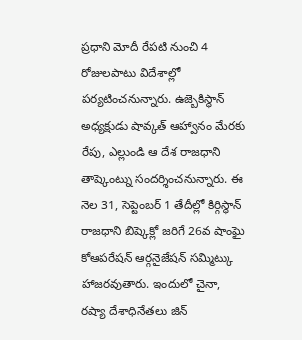ప్రధాని మోదీ రేపటి నుంచి 4 రోజులపాటు విదేశాల్లో పర్యటించనున్నారు. ఉజ్బెకిస్థాన్ అధ్యక్షుడు షావ్కత్ ఆహ్వానం మేరకు రేపు, ఎల్లుండి ఆ దేశ రాజధాని తాష్కెంట్ను సందర్శించనున్నారు. ఈ నెల 31, సెప్టెంబర్ 1 తేదీల్లో కిర్గిస్థాన్ రాజధాని బిష్కెక్లో జరిగే 26వ షాంఘై కోఆపరేషన్ ఆర్గనైజేషన్ సమ్మిట్కు హాజరవుతారు. ఇందులో చైనా, రష్యా దేశాధినేతలు జిన్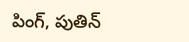పింగ్, పుతిన్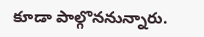కూడా పాల్గొననున్నారు.